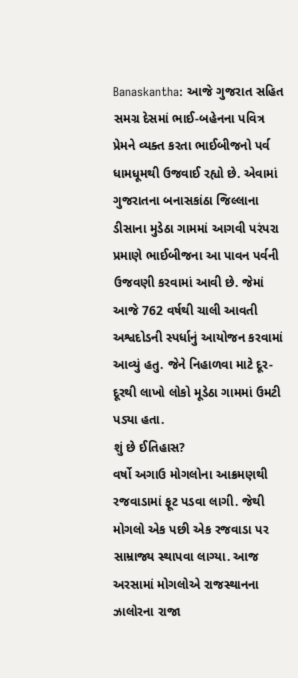Banaskantha: આજે ગુજરાત સહિત સમગ્ર દેસમાં ભાઈ-બહેનના પવિત્ર પ્રેમને વ્યક્ત કરતા ભાઈબીજનો પર્વ ધામધૂમથી ઉજવાઈ રહ્યો છે. એવામાં ગુજરાતના બનાસકાંઠા જિલ્લાના ડીસાના મુડેઠા ગામમાં આગવી પરંપરા પ્રમાણે ભાઈબીજના આ પાવન પર્વની ઉજવણી કરવામાં આવી છે. જેમાં આજે 762 વર્ષથી ચાલી આવતી અશ્વદોડની સ્પર્ધાનું આયોજન કરવામાં આવ્યું હતુ. જેને નિહાળવા માટે દૂર-દૂરથી લાખો લોકો મૂડેઠા ગામમાં ઉમટી પડ્યા હતા.
શું છે ઈતિહાસ?
વર્ષો અગાઉ મોગલોના આક્રમણથી રજવાડામાં ફૂટ પડવા લાગી. જેથી મોગલો એક પછી એક રજવાડા પર સામ્રાજ્ય સ્થાપવા લાગ્યા. આજ અરસામાં મોગલોએ રાજસ્થાનના ઝાલોરના રાજા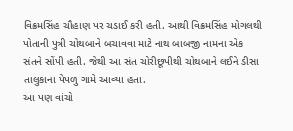વિક્રમસિંહ ચૌહાણ પર ચડાઈ કરી હતી. આથી વિક્રમસિંહ મોગલથી પોતાની પુત્રી ચોથબાને બચાવવા માટે નાથ બાબજી નામના એક સંતને સોંપી હતી. જેથી આ સંત ચોરીછૂપીથી ચોથબાને લઈને ડીસા તાલુકાના પેપળુ ગામે આવ્યા હતા.
આ પણ વાંચો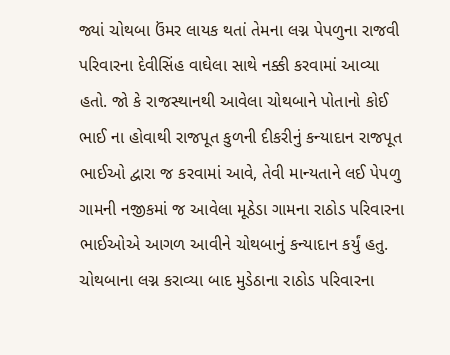જ્યાં ચોથબા ઉંમર લાયક થતાં તેમના લગ્ન પેપળુના રાજવી પરિવારના દેવીસિંહ વાઘેલા સાથે નક્કી કરવામાં આવ્યા હતો. જો કે રાજસ્થાનથી આવેલા ચોથબાને પોતાનો કોઈ ભાઈ ના હોવાથી રાજપૂત કુળની દીકરીનું કન્યાદાન રાજપૂત ભાઈઓ દ્વારા જ કરવામાં આવે, તેવી માન્યતાને લઈ પેપળુ ગામની નજીકમાં જ આવેલા મૂઠેડા ગામના રાઠોડ પરિવારના ભાઈઓએ આગળ આવીને ચોથબાનું કન્યાદાન કર્યું હતુ.
ચોથબાના લગ્ન કરાવ્યા બાદ મુડેઠાના રાઠોડ પરિવારના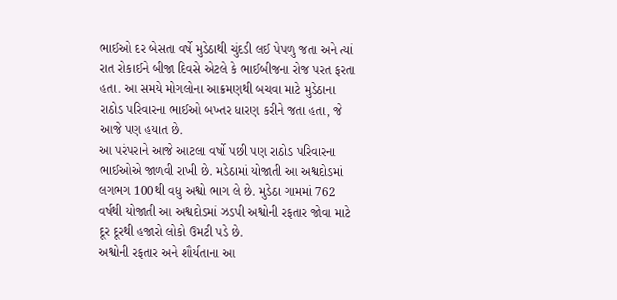ભાઈઓ દર બેસતા વર્ષે મુડેઠાથી ચુંદડી લઈ પેપળુ જતા અને ત્યાં રાત રોકાઈને બીજા દિવસે એટલે કે ભાઈબીજના રોજ પરત ફરતા હતા. આ સમયે મોગલોના આક્રમણથી બચવા માટે મુડેઠાના રાઠોડ પરિવારના ભાઈઓ બખ્તર ધારણ કરીને જતા હતા, જે આજે પણ હયાત છે.
આ પરંપરાને આજે આટલા વર્ષો પછી પણ રાઠોડ પરિવારના ભાઈઓએ જાળવી રાખી છે. મડેઠામાં યોજાતી આ અશ્વદોડમાં લગભગ 100થી વધુ અશ્વો ભાગ લે છે. મુડેઠા ગામમાં 762 વર્ષથી યોજાતી આ અશ્વદોડમાં ઝડપી અશ્વોની રફતાર જોવા માટે દૂર દૂરથી હજારો લોકો ઉમટી પડે છે.
અશ્વોની રફતાર અને શૌર્યતાના આ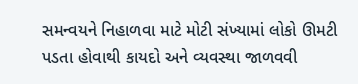સમન્વયને નિહાળવા માટે મોટી સંખ્યામાં લોકો ઊમટી પડતા હોવાથી કાયદો અને વ્યવસ્થા જાળવવી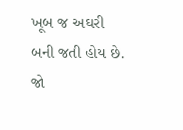ખૂબ જ અઘરી બની જતી હોય છે. જો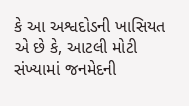કે આ અશ્વદોડની ખાસિયત એ છે કે, આટલી મોટી સંખ્યામાં જનમેદની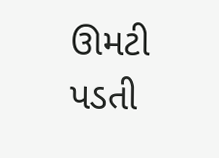ઊમટી પડતી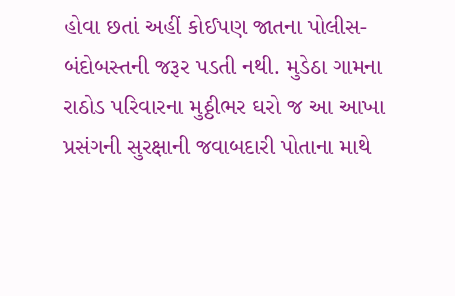હોવા છતાં અહીં કોઈપણ જાતના પોલીસ-બંદોબસ્તની જરૂર પડતી નથી. મુડેઠા ગામના રાઠોડ પરિવારના મુઠ્ઠીભર ઘરો જ આ આખા પ્રસંગની સુરક્ષાની જવાબદારી પોતાના માથે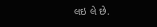લઇ લે છે.